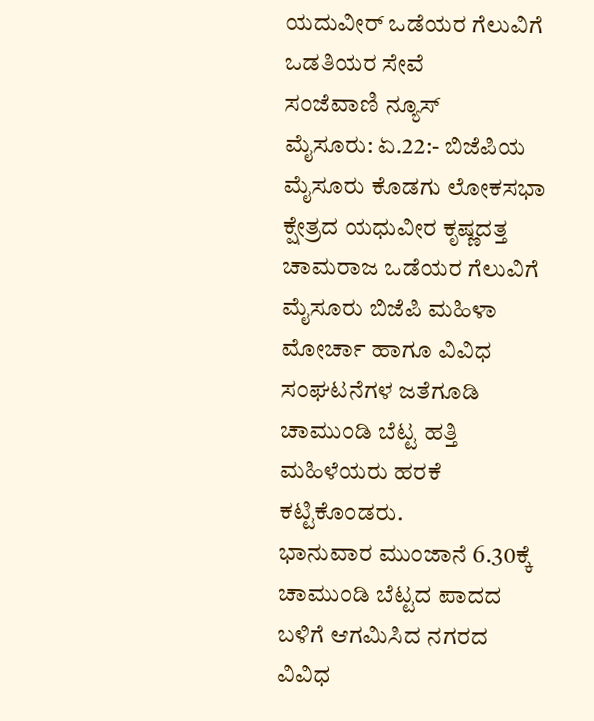ಯದುವೀರ್ ಒಡೆಯರ ಗೆಲುವಿಗೆ ಒಡತಿಯರ ಸೇವೆ
ಸಂಜೆವಾಣಿ ನ್ಯೂಸ್
ಮೈಸೂರು: ಏ.22:- ಬಿಜೆಪಿಯ ಮೈಸೂರು ಕೊಡಗು ಲೋಕಸಭಾ ಕ್ಷೇತ್ರದ ಯಧುವೀರ ಕೃಷ್ಣದತ್ತ ಚಾಮರಾಜ ಒಡೆಯರ ಗೆಲುವಿಗೆ ಮೈಸೂರು ಬಿಜೆಪಿ ಮಹಿಳಾ ಮೋರ್ಚಾ ಹಾಗೂ ವಿವಿಧ ಸಂಘಟನೆಗಳ ಜತೆಗೂಡಿ ಚಾಮುಂಡಿ ಬೆಟ್ಟ ಹತ್ತಿ ಮಹಿಳೆಯರು ಹರಕೆ ಕಟ್ಟಿಕೊಂಡರು.
ಭಾನುವಾರ ಮುಂಜಾನೆ 6.30ಕ್ಕೆ ಚಾಮುಂಡಿ ಬೆಟ್ಟದ ಪಾದದ ಬಳಿಗೆ ಆಗಮಿಸಿದ ನಗರದ ವಿವಿಧ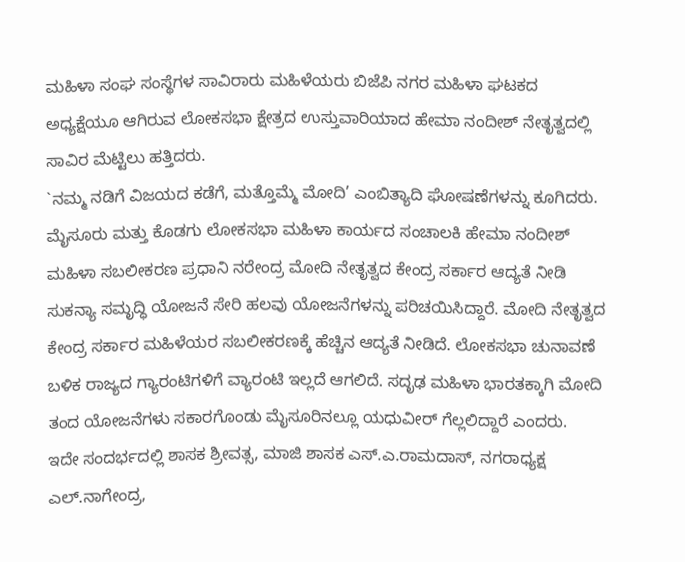ಮಹಿಳಾ ಸಂಘ ಸಂಸ್ಥೆಗಳ ಸಾವಿರಾರು ಮಹಿಳೆಯರು ಬಿಜೆಪಿ ನಗರ ಮಹಿಳಾ ಘಟಕದ ಅಧ್ಯಕ್ಷೆಯೂ ಆಗಿರುವ ಲೋಕಸಭಾ ಕ್ಷೇತ್ರದ ಉಸ್ತುವಾರಿಯಾದ ಹೇಮಾ ನಂದೀಶ್ ನೇತೃತ್ವದಲ್ಲಿ ಸಾವಿರ ಮೆಟ್ಟಿಲು ಹತ್ತಿದರು.
`ನಮ್ಮ ನಡಿಗೆ ವಿಜಯದ ಕಡೆಗೆ, ಮತ್ತೊಮ್ಮೆ ಮೋದಿ’ ಎಂಬಿತ್ಯಾದಿ ಘೋಷಣೆಗಳನ್ನು ಕೂಗಿದರು. ಮೈಸೂರು ಮತ್ತು ಕೊಡಗು ಲೋಕಸಭಾ ಮಹಿಳಾ ಕಾರ್ಯದ ಸಂಚಾಲಕಿ ಹೇಮಾ ನಂದೀಶ್ ಮಹಿಳಾ ಸಬಲೀಕರಣ ಪ್ರಧಾನಿ ನರೇಂದ್ರ ಮೋದಿ ನೇತೃತ್ವದ ಕೇಂದ್ರ ಸರ್ಕಾರ ಆದ್ಯತೆ ನೀಡಿ ಸುಕನ್ಯಾ ಸಮೃದ್ಧಿ ಯೋಜನೆ ಸೇರಿ ಹಲವು ಯೋಜನೆಗಳನ್ನು ಪರಿಚಯಿಸಿದ್ದಾರೆ. ಮೋದಿ ನೇತೃತ್ವದ ಕೇಂದ್ರ ಸರ್ಕಾರ ಮಹಿಳೆಯರ ಸಬಲೀಕರಣಕ್ಕೆ ಹೆಚ್ಚಿನ ಆದ್ಯತೆ ನೀಡಿದೆ. ಲೋಕಸಭಾ ಚುನಾವಣೆ ಬಳಿಕ ರಾಜ್ಯದ ಗ್ಯಾರಂಟಿಗಳಿಗೆ ವ್ಯಾರಂಟಿ ಇಲ್ಲದೆ ಆಗಲಿದೆ. ಸದೃಢ ಮಹಿಳಾ ಭಾರತಕ್ಕಾಗಿ ಮೋದಿ ತಂದ ಯೋಜನೆಗಳು ಸಕಾರಗೊಂಡು ಮೈಸೂರಿನಲ್ಲೂ ಯಧುವೀರ್ ಗೆಲ್ಲಲಿದ್ದಾರೆ ಎಂದರು.
ಇದೇ ಸಂದರ್ಭದಲ್ಲಿ ಶಾಸಕ ಶ್ರೀವತ್ಸ, ಮಾಜಿ ಶಾಸಕ ಎಸ್.ಎ.ರಾಮದಾಸ್, ನಗರಾಧ್ಯಕ್ಷ ಎಲ್.ನಾಗೇಂದ್ರ,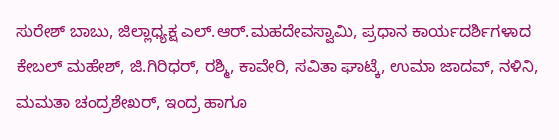ಸುರೇಶ್ ಬಾಬು, ಜಿಲ್ಲಾಧ್ಯಕ್ಷ ಎಲ್.ಆರ್.ಮಹದೇವಸ್ವಾಮಿ, ಪ್ರಧಾನ ಕಾರ್ಯದರ್ಶಿಗಳಾದ ಕೇಬಲ್ ಮಹೇಶ್, ಜಿ.ಗಿರಿಧರ್, ರಶ್ಮಿ, ಕಾವೇರಿ, ಸವಿತಾ ಘಾಟ್ಕೆ, ಉಮಾ ಜಾದವ್, ನಳಿನಿ, ಮಮತಾ ಚಂದ್ರಶೇಖರ್, ಇಂದ್ರ ಹಾಗೂ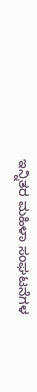ಇನ್ನಿತರ ಮಹಿಳಾ ಸಂಘಟನೆಗಳ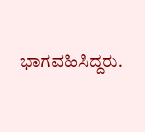ಭಾಗವಹಿಸಿದ್ದರು.